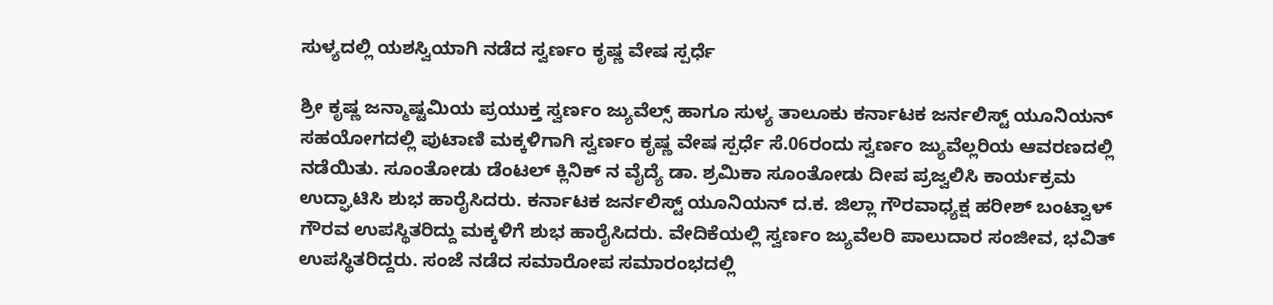ಸುಳ್ಯದಲ್ಲಿ ಯಶಸ್ವಿಯಾಗಿ ನಡೆದ ಸ್ವರ್ಣಂ ಕೃಷ್ಣ ವೇಷ ಸ್ಪರ್ಧೆ

ಶ್ರೀ ಕೃಷ್ಣ ಜನ್ಮಾಷ್ಟಮಿಯ ಪ್ರಯುಕ್ತ ಸ್ವರ್ಣಂ ಜ್ಯುವೆಲ್ಸ್‌ ಹಾಗೂ ಸುಳ್ಯ ತಾಲೂಕು ಕರ್ನಾಟಕ ಜರ್ನಲಿಸ್ಟ್‌ ಯೂನಿಯನ್‌ ಸಹಯೋಗದಲ್ಲಿ ಪುಟಾಣಿ ಮಕ್ಕಳಿಗಾಗಿ ಸ್ವರ್ಣಂ ಕೃಷ್ಣ ವೇಷ ಸ್ಪರ್ಧೆ ಸೆ.06ರಂದು ಸ್ವರ್ಣಂ ಜ್ಯುವೆಲ್ಲರಿಯ ಆವರಣದಲ್ಲಿ ನಡೆಯಿತು. ಸೂಂತೋಡು ಡೆಂಟಲ್‌ ಕ್ಲಿನಿಕ್‌ ನ ವೈದ್ಯೆ ಡಾ. ಶ್ರಮಿಕಾ ಸೂಂತೋಡು ದೀಪ ಪ್ರಜ್ವಲಿಸಿ ಕಾರ್ಯಕ್ರಮ ಉದ್ಘಾಟಿಸಿ ಶುಭ ಹಾರೈಸಿದರು. ಕರ್ನಾಟಕ ಜರ್ನಲಿಸ್ಟ್‌ ಯೂನಿಯನ್‌ ದ.ಕ. ಜಿಲ್ಲಾ ಗೌರವಾಧ್ಯಕ್ಷ ಹರೀಶ್‌ ಬಂಟ್ವಾಳ್‌ ಗೌರವ ಉಪಸ್ಥಿತರಿದ್ದು ಮಕ್ಕಳಿಗೆ ಶುಭ ಹಾರೈಸಿದರು. ವೇದಿಕೆಯಲ್ಲಿ ಸ್ವರ್ಣಂ ಜ್ಯುವೆಲರಿ ಪಾಲುದಾರ ಸಂಜೀವ, ಭವಿತ್‌ ಉಪಸ್ಥಿತರಿದ್ದರು. ಸಂಜೆ ನಡೆದ ಸಮಾರೋಪ ಸಮಾರಂಭದಲ್ಲಿ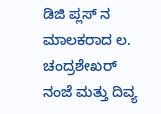ಡಿಜಿ ಪ್ಲಸ್‌ ನ ಮಾಲಕರಾದ ಲ. ಚಂದ್ರಶೇಖರ್‌ ನಂಜೆ ಮತ್ತು ದಿವ್ಯ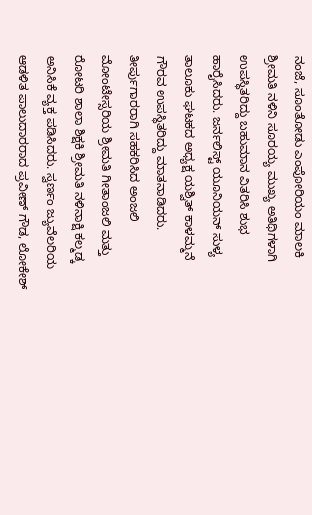ನಂಜೆ, ಸೂಂತೋಡು ಎಂಪೋರಿಯಂ ಮಾಲಕಿ ಶ್ರೀಮತಿ ನಳಿನಿ ಸೂರಯ್ಯ ಮುಖ್ಯ ಅತಿಥಿಗಳಾಗಿ ಉಪಸ್ಥಿತರಿದ್ದು ಬಹುಮಾನ ವಿತರಿಸಿ ಶುಭ ಹಾರೈಸಿದರು. ಜರ್ನಲಿಸ್ಟ್‌ ಯೂನಿಯನ್‌ ಸುಳ್ಯ ತಾಲೂಕು ಘಟಕದ ಅಧ್ಯಕ್ಷ ಯಶ್ವಿತ್‌ ಕಾಳಮ್ಮನೆ ಗೌರವ ಉಪಸ್ಥಿತರಿದ್ದು ಮಾತನಾಡಿದರು. ತೀರ್ಪುಗಾರರಾಗಿ ಸಹಕರಿಸಿದ ಅಂಜಲಿ ಮೋಂಟೇಸ್ಸರಿಯ ಶ್ರೀಮತಿ ಗೀತಾಂಜಲಿ ಮತ್ತು ರೋಟರಿ ಶಾಲಾ ಶಿಕ್ಷಕಿ ಶ್ರೀಮತಿ ನಳಿನಾಕ್ಷಿ ಕಲ್ಮಡ್ಕ ಅನಿಸಿಕೆ ವ್ಯಕ್ತ ಪಡಿಸಿದರು. ಸ್ವರ್ಣಂ ಜ್ಯುವೆಲರಿಯ ಆಡಳಿತ ಪಾಲುದಾರರಾದ ಪ್ರವೀಣ್‌ ಗೌಡ, ಲೋಕೇಶ್‌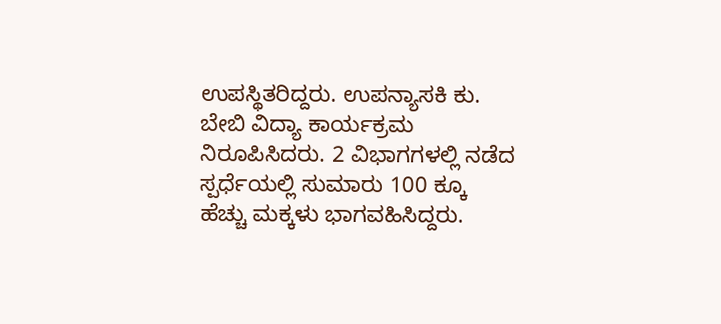ಉಪಸ್ಥಿತರಿದ್ದರು. ಉಪನ್ಯಾಸಕಿ ಕು. ಬೇಬಿ ವಿದ್ಯಾ ಕಾರ್ಯಕ್ರಮ ನಿರೂಪಿಸಿದರು. 2 ವಿಭಾಗಗಳಲ್ಲಿ ನಡೆದ ಸ್ಪರ್ಧೆಯಲ್ಲಿ ಸುಮಾರು 100 ಕ್ಕೂ ಹೆಚ್ಚು ಮಕ್ಕಳು ಭಾಗವಹಿಸಿದ್ದರು.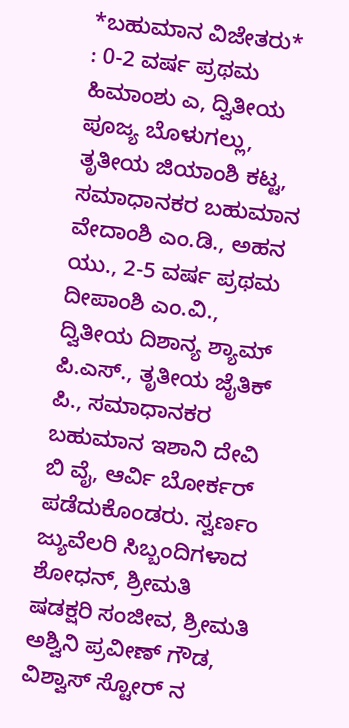*ಬಹುಮಾನ ವಿಜೇತರು*  : 0-2 ವರ್ಷ ಪ್ರಥಮ  ಹಿಮಾಂಶು ಎ, ದ್ವಿತೀಯ ಪೂಜ್ಯ ಬೊಳುಗಲ್ಲು, ತೃತೀಯ ಜಿಯಾಂಶಿ ಕಟ್ಟ, ಸಮಾಧಾನಕರ ಬಹುಮಾನ ವೇದಾಂಶಿ ಎಂ.ಡಿ., ಅಹನ ಯು., 2-5 ವರ್ಷ ಪ್ರಥಮ ದೀಪಾಂಶಿ ಎಂ.ವಿ., ದ್ವಿತೀಯ ದಿಶಾನ್ಯ ಶ್ಯಾಮ್‌ ಪಿ.ಎಸ್., ತೃತೀಯ ಜೈತಿಕ್‌ ಪಿ., ಸಮಾಧಾನಕರ ಬಹುಮಾನ ಇಶಾನಿ ದೇವಿ ಬಿ ವೈ, ಆರ್ವಿ ಬೋರ್ಕರ್‌ ಪಡೆದುಕೊಂಡರು. ಸ್ವರ್ಣಂ ಜ್ಯುವೆಲರಿ ಸಿಬ್ಬಂದಿಗಳಾದ ಶೋಧನ್‌, ಶ್ರೀಮತಿ ಷಡಕ್ಷರಿ ಸಂಜೀವ, ಶ್ರೀಮತಿ ಅಶ್ವಿನಿ ಪ್ರವೀಣ್‌ ಗೌಡ, ವಿಶ್ವಾಸ್ ಸ್ಟೋರ್‌ ನ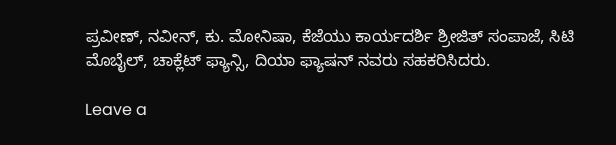ಪ್ರವೀಣ್‌, ನವೀನ್, ಕು. ಮೋನಿಷಾ, ಕೆಜೆಯು ಕಾರ್ಯದರ್ಶಿ ಶ್ರೀಜಿತ್‌ ಸಂಪಾಜೆ, ಸಿಟಿ ಮೊಬೈಲ್, ಚಾಕ್ಲೆಟ್ ಫ್ಯಾನ್ಸಿ, ದಿಯಾ ಫ್ಯಾಷನ್ ನವರು ಸಹಕರಿಸಿದರು.

Leave a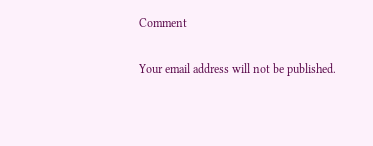Comment

Your email address will not be published.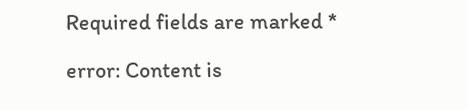Required fields are marked *

error: Content is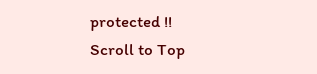protected !!
Scroll to Top